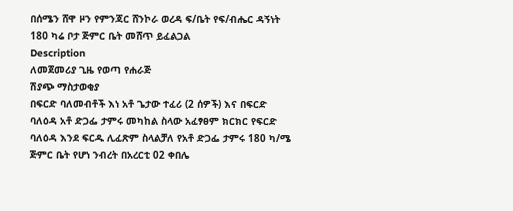በሰሜን ሸዋ ዞን የምንጃር ሸንኮራ ወረዳ ፍ/ቤት የፍ/ብሔር ዳኝነት 180 ካሬ ቦታ ጅምር ቤት መሸጥ ይፈልጋል
Description
ለመጀመሪያ ጊዜ የወጣ የሐራጅ
ሽያጭ ማስታወቂያ
በፍርድ ባለመብቶች እነ አቶ ጌታው ተፈሪ (2 ሰዎች) እና በፍርድ ባለዕዳ አቶ ድጋፌ ታምሩ መካከል ስላው አፈፃፀም ክርክር የፍርድ ባለዕዳ እንደ ፍርዱ ሊፈጽም ስላልቻለ የአቶ ድጋፌ ታምሩ 180 ካ/ሜ ጅምር ቤት የሆነ ንብረት በአረርቲ 02 ቀበሌ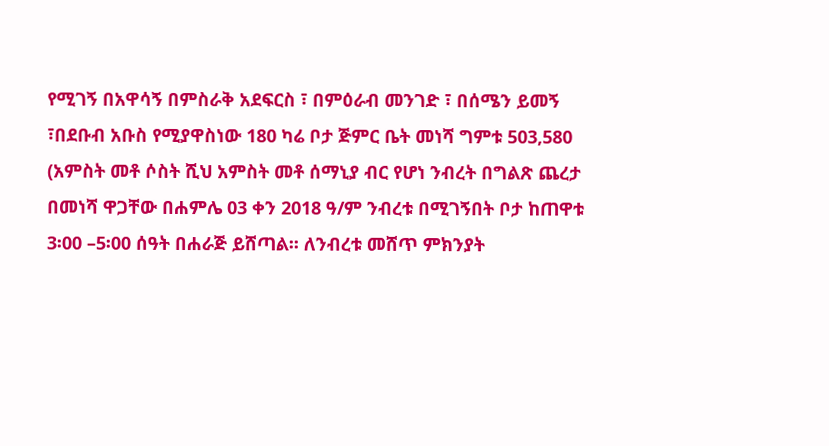የሚገኝ በአዋሳኝ በምስራቅ አደፍርስ ፣ በምዕራብ መንገድ ፣ በሰሜን ይመኝ ፣በደቡብ አቡስ የሚያዋስነው 180 ካሬ ቦታ ጅምር ቤት መነሻ ግምቱ 503,580 (አምስት መቶ ሶስት ሺህ አምስት መቶ ሰማኒያ ብር የሆነ ንብረት በግልጽ ጨረታ በመነሻ ዋጋቸው በሐምሌ 03 ቀን 2018 ዓ/ም ንብረቱ በሚገኝበት ቦታ ከጠዋቱ 3፡00 –5፡00 ሰዓት በሐራጅ ይሸጣል፡፡ ለንብረቱ መሸጥ ምክንያት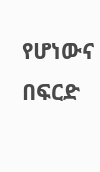የሆነውና በፍርድ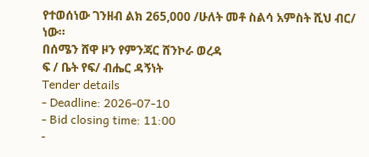የተወሰነው ገንዘብ ልክ 265,000 /ሁለት መቶ ስልሳ አምስት ሺህ ብር/ ነው።
በሰሜን ሸዋ ዞን የምንጃር ሸንኮራ ወረዳ
ፍ / ቤት የፍ/ ብሔር ዳኝነት
Tender details
- Deadline: 2026-07-10
- Bid closing time: 11:00
-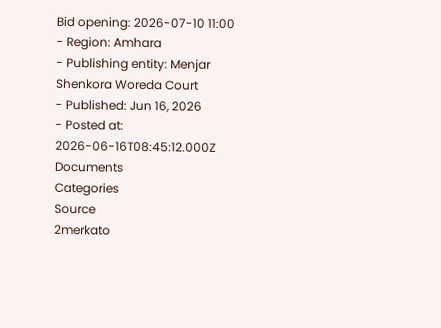Bid opening: 2026-07-10 11:00
- Region: Amhara
- Publishing entity: Menjar Shenkora Woreda Court
- Published: Jun 16, 2026
- Posted at: 2026-06-16T08:45:12.000Z
Documents
Categories
Source
2merkato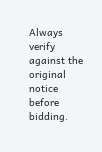Always verify against the original notice before bidding.